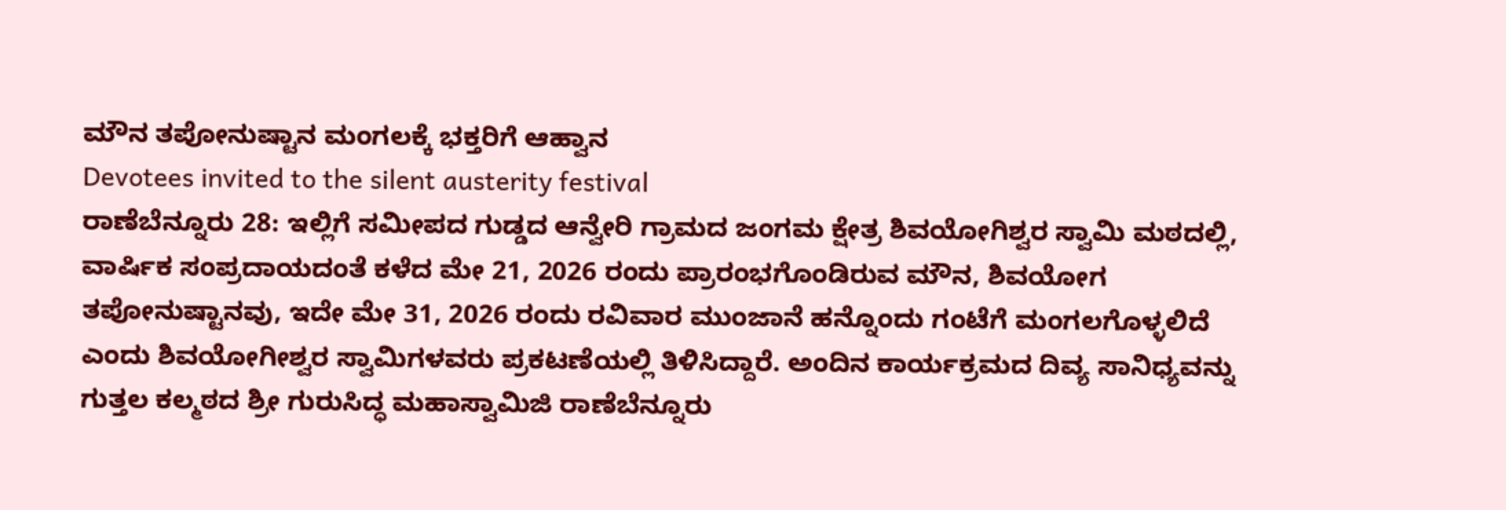ಮೌನ ತಪೋನುಷ್ಟಾನ ಮಂಗಲಕ್ಕೆ ಭಕ್ತರಿಗೆ ಆಹ್ವಾನ
Devotees invited to the silent austerity festival
ರಾಣೆಬೆನ್ನೂರು 28: ಇಲ್ಲಿಗೆ ಸಮೀಪದ ಗುಡ್ಡದ ಆನ್ವೇರಿ ಗ್ರಾಮದ ಜಂಗಮ ಕ್ಷೇತ್ರ ಶಿವಯೋಗಿಶ್ವರ ಸ್ವಾಮಿ ಮಠದಲ್ಲಿ, ವಾರ್ಷಿಕ ಸಂಪ್ರದಾಯದಂತೆ ಕಳೆದ ಮೇ 21, 2026 ರಂದು ಪ್ರಾರಂಭಗೊಂಡಿರುವ ಮೌನ, ಶಿವಯೋಗ ತಪೋನುಷ್ಟಾನವು, ಇದೇ ಮೇ 31, 2026 ರಂದು ರವಿವಾರ ಮುಂಜಾನೆ ಹನ್ನೊಂದು ಗಂಟೆಗೆ ಮಂಗಲಗೊಳ್ಳಲಿದೆ ಎಂದು ಶಿವಯೋಗೀಶ್ವರ ಸ್ವಾಮಿಗಳವರು ಪ್ರಕಟಣೆಯಲ್ಲಿ ತಿಳಿಸಿದ್ದಾರೆ. ಅಂದಿನ ಕಾರ್ಯಕ್ರಮದ ದಿವ್ಯ ಸಾನಿಧ್ಯವನ್ನು ಗುತ್ತಲ ಕಲ್ಮಠದ ಶ್ರೀ ಗುರುಸಿದ್ಧ ಮಹಾಸ್ವಾಮಿಜಿ ರಾಣೆಬೆನ್ನೂರು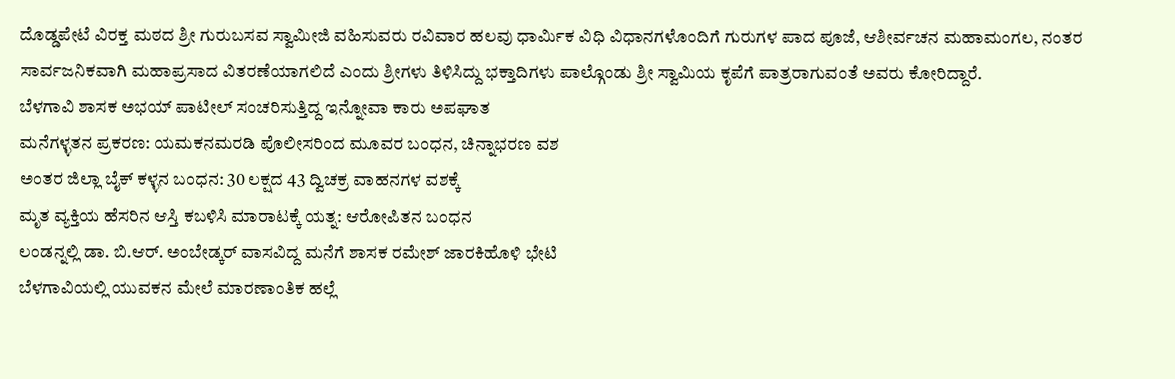ದೊಡ್ಡಪೇಟೆ ವಿರಕ್ತ ಮಠದ ಶ್ರೀ ಗುರುಬಸವ ಸ್ವಾಮೀಜಿ ವಹಿಸುವರು ರವಿವಾರ ಹಲವು ಧಾರ್ಮಿಕ ವಿಧಿ ವಿಧಾನಗಳೊಂದಿಗೆ ಗುರುಗಳ ಪಾದ ಪೂಜೆ, ಆಶೀರ್ವಚನ ಮಹಾಮಂಗಲ, ನಂತರ ಸಾರ್ವಜನಿಕವಾಗಿ ಮಹಾಪ್ರಸಾದ ವಿತರಣೆಯಾಗಲಿದೆ ಎಂದು ಶ್ರೀಗಳು ತಿಳಿಸಿದ್ದು ಭಕ್ತಾದಿಗಳು ಪಾಲ್ಗೊಂಡು ಶ್ರೀ ಸ್ವಾಮಿಯ ಕೃಪೆಗೆ ಪಾತ್ರರಾಗುವಂತೆ ಅವರು ಕೋರಿದ್ದಾರೆ.
ಬೆಳಗಾವಿ ಶಾಸಕ ಅಭಯ್ ಪಾಟೀಲ್ ಸಂಚರಿಸುತ್ತಿದ್ದ ಇನ್ನೋವಾ ಕಾರು ಅಪಘಾತ
ಮನೆಗಳ್ಳತನ ಪ್ರಕರಣ: ಯಮಕನಮರಡಿ ಪೊಲೀಸರಿಂದ ಮೂವರ ಬಂಧನ, ಚಿನ್ನಾಭರಣ ವಶ
ಅಂತರ ಜಿಲ್ಲಾ ಬೈಕ್ ಕಳ್ಳನ ಬಂಧನ: 30 ಲಕ್ಷದ 43 ದ್ವಿಚಕ್ರ ವಾಹನಗಳ ವಶಕ್ಕೆ
ಮೃತ ವ್ಯಕ್ತಿಯ ಹೆಸರಿನ ಆಸ್ತಿ ಕಬಳಿಸಿ ಮಾರಾಟಕ್ಕೆ ಯತ್ನ: ಆರೋಪಿತನ ಬಂಧನ
ಲಂಡನ್ನಲ್ಲಿ ಡಾ. ಬಿ.ಆರ್. ಅಂಬೇಡ್ಕರ್ ವಾಸವಿದ್ದ ಮನೆಗೆ ಶಾಸಕ ರಮೇಶ್ ಜಾರಕಿಹೊಳಿ ಭೇಟಿ
ಬೆಳಗಾವಿಯಲ್ಲಿ ಯುವಕನ ಮೇಲೆ ಮಾರಣಾಂತಿಕ ಹಲ್ಲೆ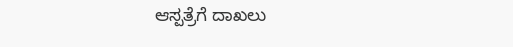ಆಸ್ಪತ್ರೆಗೆ ದಾಖಲು